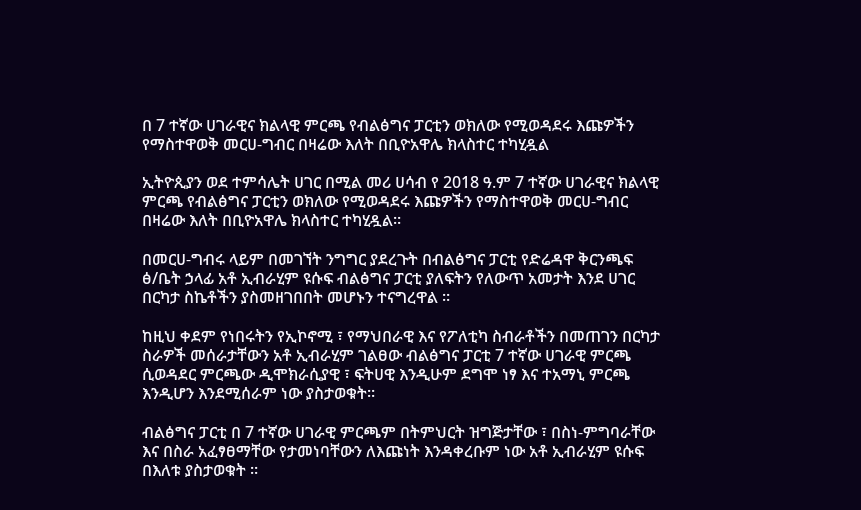በ 7 ተኛው ሀገራዊና ክልላዊ ምርጫ የብልፅግና ፓርቲን ወክለው የሚወዳደሩ እጩዎችን የማስተዋወቅ መርሀ-ግብር በዛሬው እለት በቢዮአዋሌ ክላስተር ተካሂዷል

ኢትዮጲያን ወደ ተምሳሌት ሀገር በሚል መሪ ሀሳብ የ 2018 ዓ.ም 7 ተኛው ሀገራዊና ክልላዊ ምርጫ የብልፅግና ፓርቲን ወክለው የሚወዳደሩ እጩዎችን የማስተዋወቅ መርሀ-ግብር በዛሬው እለት በቢዮአዋሌ ክላስተር ተካሂዷል።

በመርሀ-ግብሩ ላይም በመገኘት ንግግር ያደረጉት በብልፅግና ፓርቲ የድሬዳዋ ቅርንጫፍ ፅ/ቤት ኃላፊ አቶ ኢብራሂም ዩሱፍ ብልፅግና ፓርቲ ያለፍትን የለውጥ አመታት እንደ ሀገር በርካታ ስኬቶችን ያስመዘገበበት መሆኑን ተናግረዋል ።

ከዚህ ቀደም የነበሩትን የኢኮኖሚ ፣ የማህበራዊ እና የፖለቲካ ስብራቶችን በመጠገን በርካታ ስራዎች መሰራታቸውን አቶ ኢብራሂም ገልፀው ብልፅግና ፓርቲ 7 ተኛው ሀገራዊ ምርጫ ሲወዳደር ምርጫው ዲሞክራሲያዊ ፣ ፍትሀዊ እንዲሁም ደግሞ ነፃ እና ተአማኒ ምርጫ እንዲሆን እንደሚሰራም ነው ያስታወቁት።

ብልፅግና ፓርቲ በ 7 ተኛው ሀገራዊ ምርጫም በትምህርት ዝግጅታቸው ፣ በስነ-ምግባራቸው እና በስራ አፈፃፀማቸው የታመነባቸውን ለእጩነት እንዳቀረቡም ነው አቶ ኢብራሂም ዩሱፍ በእለቱ ያስታወቁት ።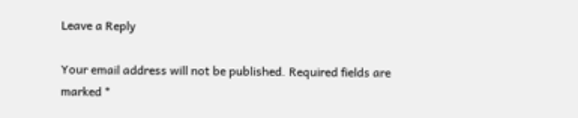Leave a Reply

Your email address will not be published. Required fields are marked *